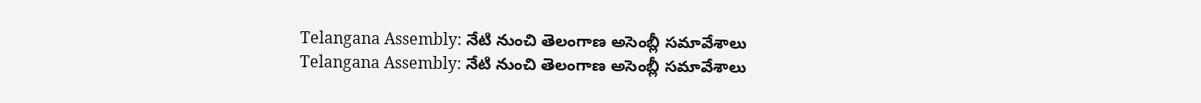Telangana Assembly: నేటి నుంచి తెలంగాణ అసెంబ్లీ సమావేశాలు
Telangana Assembly: నేటి నుంచి తెలంగాణ అసెంబ్లీ సమావేశాలు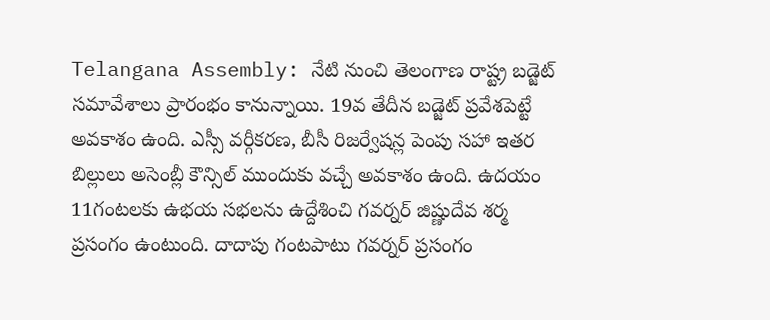Telangana Assembly: నేటి నుంచి తెలంగాణ రాష్ట్ర బడ్జెట్ సమావేశాలు ప్రారంభం కానున్నాయి. 19వ తేదీన బడ్జెట్ ప్రవేశపెట్టే అవకాశం ఉంది. ఎస్సీ వర్గీకరణ, బీసీ రిజర్వేషన్ల పెంపు సహా ఇతర బిల్లులు అసెంబ్లీ కౌన్సిల్ ముందుకు వచ్చే అవకాశం ఉంది. ఉదయం 11గంటలకు ఉభయ సభలను ఉద్దేశించి గవర్నర్ జిష్ణుదేవ శర్మ ప్రసంగం ఉంటుంది. దాదాపు గంటపాటు గవర్నర్ ప్రసంగం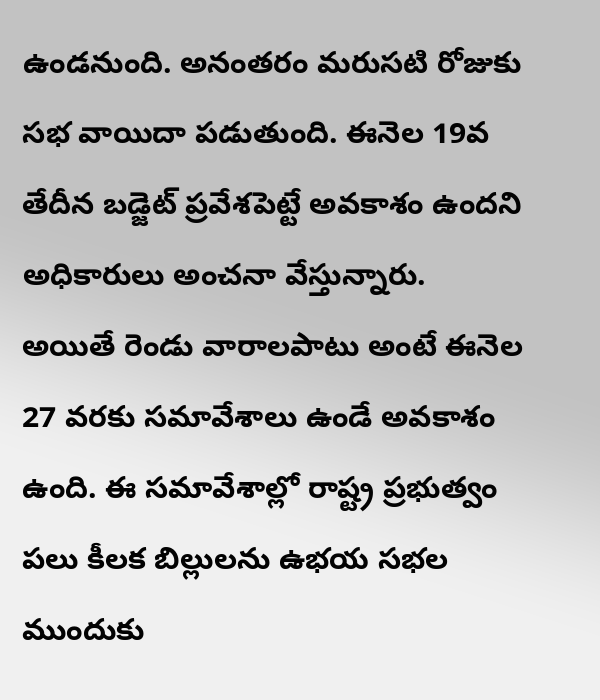ఉండనుంది. అనంతరం మరుసటి రోజుకు సభ వాయిదా పడుతుంది. ఈనెల 19వ తేదీన బడ్జెట్ ప్రవేశపెట్టే అవకాశం ఉందని అధికారులు అంచనా వేస్తున్నారు.
అయితే రెండు వారాలపాటు అంటే ఈనెల 27 వరకు సమావేశాలు ఉండే అవకాశం ఉంది. ఈ సమావేశాల్లో రాష్ట్ర ప్రభుత్వం పలు కీలక బిల్లులను ఉభయ సభల ముందుకు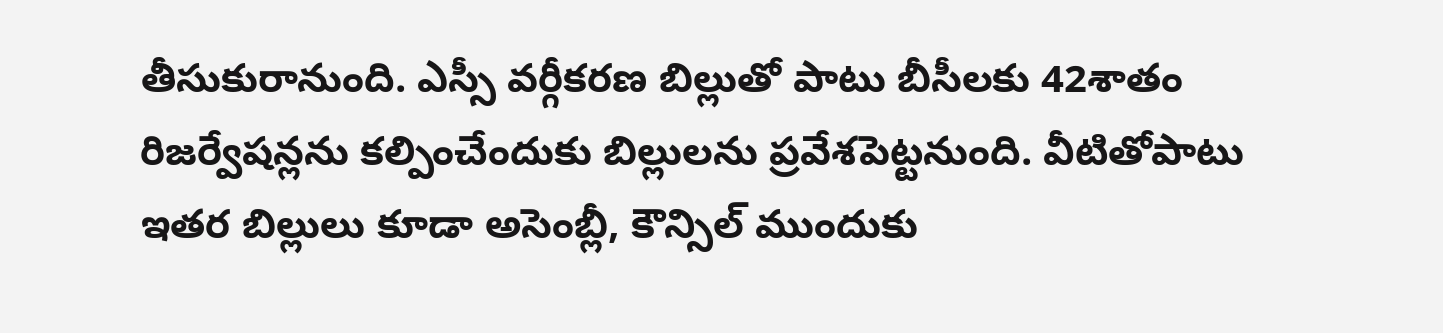తీసుకురానుంది. ఎస్సీ వర్గీకరణ బిల్లుతో పాటు బీసీలకు 42శాతం రిజర్వేషన్లను కల్పించేందుకు బిల్లులను ప్రవేశపెట్టనుంది. వీటితోపాటు ఇతర బిల్లులు కూడా అసెంబ్లీ, కౌన్సిల్ ముందుకు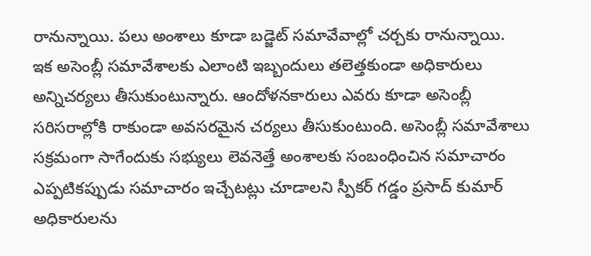రానున్నాయి. పలు అంశాలు కూడా బడ్జెట్ సమావేవాల్లో చర్చకు రానున్నాయి.
ఇక అసెంబ్లీ సమావేశాలకు ఎలాంటి ఇబ్బందులు తలెత్తకుండా అధికారులు అన్నిచర్యలు తీసుకుంటున్నారు. ఆందోళనకారులు ఎవరు కూడా అసెంబ్లీ సరిసరాల్లోకి రాకుండా అవసరమైన చర్యలు తీసుకుంటుంది. అసెంబ్లీ సమావేశాలు సక్రమంగా సాగేందుకు సభ్యులు లెవనెత్తే అంశాలకు సంబంధించిన సమాచారం ఎప్పటికప్పుడు సమాచారం ఇచ్చేటట్లు చూడాలని స్పీకర్ గడ్డం ప్రసాద్ కుమార్ అధికారులను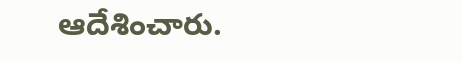ఆదేశించారు.